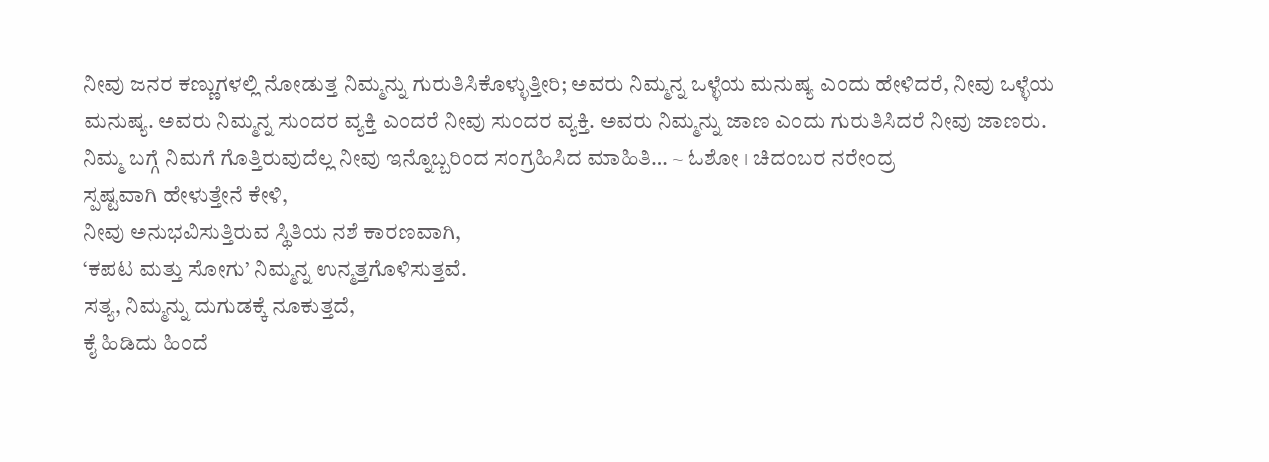ನೀವು ಜನರ ಕಣ್ಣುಗಳಲ್ಲಿ ನೋಡುತ್ತ ನಿಮ್ಮನ್ನು ಗುರುತಿಸಿಕೊಳ್ಳುತ್ತೀರಿ; ಅವರು ನಿಮ್ಮನ್ನ ಒಳ್ಳೆಯ ಮನುಷ್ಯ ಎಂದು ಹೇಳಿದರೆ, ನೀವು ಒಳ್ಳೆಯ ಮನುಷ್ಯ. ಅವರು ನಿಮ್ಮನ್ನ ಸುಂದರ ವ್ಯಕ್ತಿ ಎಂದರೆ ನೀವು ಸುಂದರ ವ್ಯಕ್ತಿ. ಅವರು ನಿಮ್ಮನ್ನು ಜಾಣ ಎಂದು ಗುರುತಿಸಿದರೆ ನೀವು ಜಾಣರು. ನಿಮ್ಮ ಬಗ್ಗೆ ನಿಮಗೆ ಗೊತ್ತಿರುವುದೆಲ್ಲ ನೀವು ಇನ್ನೊಬ್ಬರಿಂದ ಸಂಗ್ರಹಿಸಿದ ಮಾಹಿತಿ… ~ ಓಶೋ । ಚಿದಂಬರ ನರೇಂದ್ರ
ಸ್ಪಷ್ಟವಾಗಿ ಹೇಳುತ್ತೇನೆ ಕೇಳಿ,
ನೀವು ಅನುಭವಿಸುತ್ತಿರುವ ಸ್ಥಿತಿಯ ನಶೆ ಕಾರಣವಾಗಿ,
‘ಕಪಟ ಮತ್ತು ಸೋಗು’ ನಿಮ್ಮನ್ನ ಉನ್ಮತ್ತಗೊಳಿಸುತ್ತವೆ.
ಸತ್ಯ, ನಿಮ್ಮನ್ನು ದುಗುಡಕ್ಕೆ ನೂಕುತ್ತದೆ,
ಕೈ ಹಿಡಿದು ಹಿಂದೆ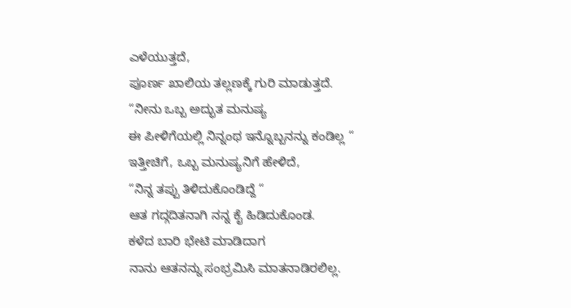ಎಳೆಯುತ್ತದೆ,
ಪೂರ್ಣ ಖಾಲಿಯ ತಲ್ಲಣಕ್ಕೆ ಗುರಿ ಮಾಡುತ್ತದೆ.
“ನೀನು ಒಬ್ಬ ಅದ್ಭುತ ಮನುಷ್ಯ
ಈ ಪೀಳಿಗೆಯಲ್ಲಿ ನಿನ್ನಂಥ ಇನ್ನೊಬ್ಬನನ್ನು ಕಂಡಿಲ್ಲ “
ಇತ್ತೀಚಿಗೆ, ಒಬ್ಬ ಮನುಷ್ಯನಿಗೆ ಹೇಳಿದೆ,
“ನಿನ್ನ ತಪ್ಪು ತಿಳಿದುಕೊಂಡಿದ್ದೆ “
ಆತ ಗದ್ಗದಿತನಾಗಿ ನನ್ನ ಕೈ ಹಿಡಿದುಕೊಂಡ.
ಕಳೆದ ಬಾರಿ ಭೇಟಿ ಮಾಡಿದಾಗ
ನಾನು ಆತನನ್ನು ಸಂಭ್ರಮಿಸಿ ಮಾತನಾಡಿರಲಿಲ್ಲ.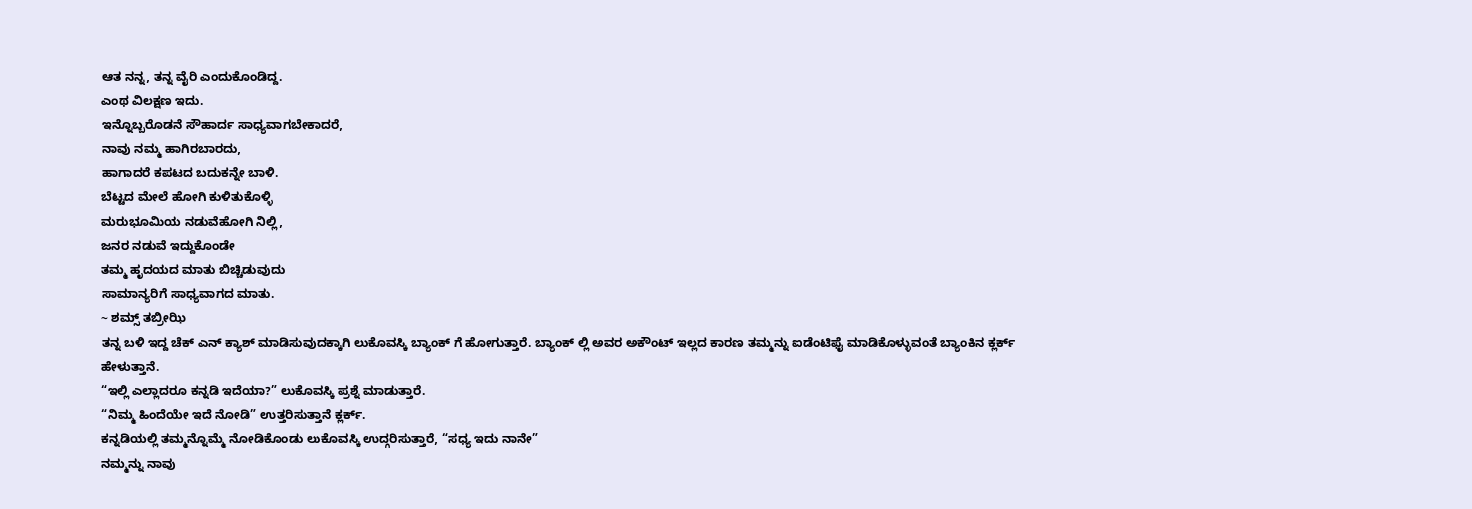ಆತ ನನ್ನ, ತನ್ನ ವೈರಿ ಎಂದುಕೊಂಡಿದ್ದ.
ಎಂಥ ವಿಲಕ್ಷಣ ಇದು.
ಇನ್ನೊಬ್ಬರೊಡನೆ ಸೌಹಾರ್ದ ಸಾಧ್ಯವಾಗಬೇಕಾದರೆ,
ನಾವು ನಮ್ಮ ಹಾಗಿರಬಾರದು,
ಹಾಗಾದರೆ ಕಪಟದ ಬದುಕನ್ನೇ ಬಾಳಿ.
ಬೆಟ್ಟದ ಮೇಲೆ ಹೋಗಿ ಕುಳಿತುಕೊಳ್ಳಿ
ಮರುಭೂಮಿಯ ನಡುವೆಹೋಗಿ ನಿಲ್ಲಿ,
ಜನರ ನಡುವೆ ಇದ್ದುಕೊಂಡೇ
ತಮ್ಮ ಹೃದಯದ ಮಾತು ಬಿಚ್ಚಿಡುವುದು
ಸಾಮಾನ್ಯರಿಗೆ ಸಾಧ್ಯವಾಗದ ಮಾತು.
~ ಶಮ್ಸ್ ತಬ್ರೀಝಿ
ತನ್ನ ಬಳಿ ಇದ್ದ ಚೆಕ್ ಎನ್ ಕ್ಯಾಶ್ ಮಾಡಿಸುವುದಕ್ಕಾಗಿ ಲುಕೊವಸ್ಕಿ ಬ್ಯಾಂಕ್ ಗೆ ಹೋಗುತ್ತಾರೆ. ಬ್ಯಾಂಕ್ ಲ್ಲಿ ಅವರ ಅಕೌಂಟ್ ಇಲ್ಲದ ಕಾರಣ ತಮ್ಮನ್ನು ಐಡೆಂಟಿಫೈ ಮಾಡಿಕೊಳ್ಳುವಂತೆ ಬ್ಯಾಂಕಿನ ಕ್ಲರ್ಕ್ ಹೇಳುತ್ತಾನೆ.
“ಇಲ್ಲಿ ಎಲ್ಲಾದರೂ ಕನ್ನಡಿ ಇದೆಯಾ?” ಲುಕೊವಸ್ಕಿ ಪ್ರಶ್ನೆ ಮಾಡುತ್ತಾರೆ.
“ನಿಮ್ಮ ಹಿಂದೆಯೇ ಇದೆ ನೋಡಿ” ಉತ್ತರಿಸುತ್ತಾನೆ ಕ್ಲರ್ಕ್.
ಕನ್ನಡಿಯಲ್ಲಿ ತಮ್ಮನ್ನೊಮ್ಮೆ ನೋಡಿಕೊಂಡು ಲುಕೊವಸ್ಕಿ ಉದ್ಗರಿಸುತ್ತಾರೆ, “ಸಧ್ಯ ಇದು ನಾನೇ”
ನಮ್ಮನ್ನು ನಾವು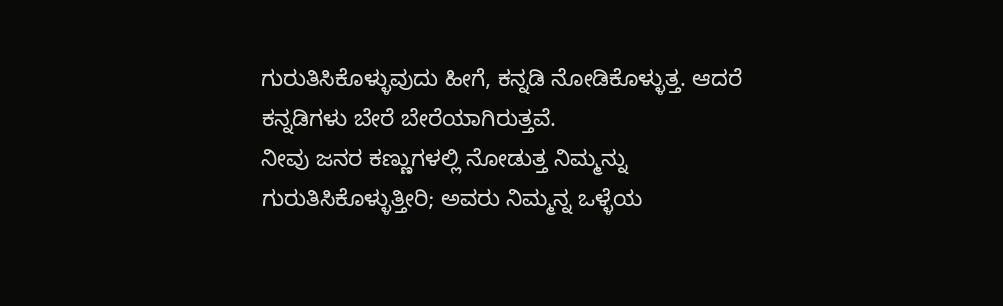ಗುರುತಿಸಿಕೊಳ್ಳುವುದು ಹೀಗೆ, ಕನ್ನಡಿ ನೋಡಿಕೊಳ್ಳುತ್ತ. ಆದರೆ ಕನ್ನಡಿಗಳು ಬೇರೆ ಬೇರೆಯಾಗಿರುತ್ತವೆ.
ನೀವು ಜನರ ಕಣ್ಣುಗಳಲ್ಲಿ ನೋಡುತ್ತ ನಿಮ್ಮನ್ನು ಗುರುತಿಸಿಕೊಳ್ಳುತ್ತೀರಿ; ಅವರು ನಿಮ್ಮನ್ನ ಒಳ್ಳೆಯ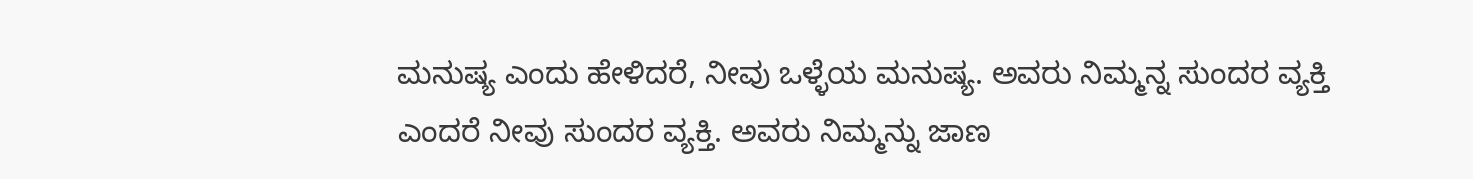ಮನುಷ್ಯ ಎಂದು ಹೇಳಿದರೆ, ನೀವು ಒಳ್ಳೆಯ ಮನುಷ್ಯ. ಅವರು ನಿಮ್ಮನ್ನ ಸುಂದರ ವ್ಯಕ್ತಿ ಎಂದರೆ ನೀವು ಸುಂದರ ವ್ಯಕ್ತಿ. ಅವರು ನಿಮ್ಮನ್ನು ಜಾಣ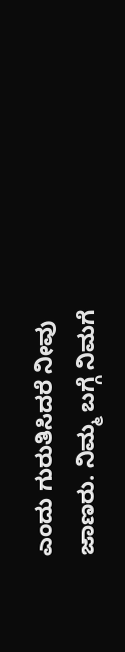ಎಂದು ಗುರುತಿಸಿದರೆ ನೀವು ಜಾಣರು. ನಿಮ್ಮ ಬಗ್ಗೆ ನಿಮಗೆ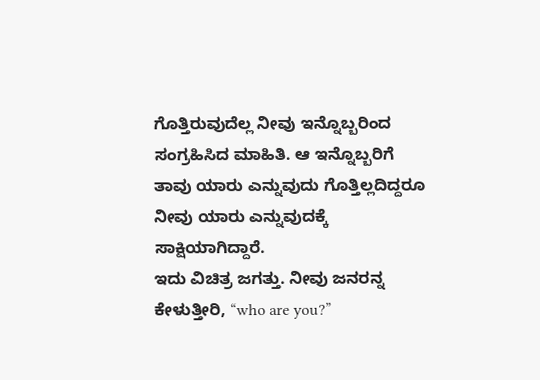ಗೊತ್ತಿರುವುದೆಲ್ಲ ನೀವು ಇನ್ನೊಬ್ಬರಿಂದ ಸಂಗ್ರಹಿಸಿದ ಮಾಹಿತಿ. ಆ ಇನ್ನೊಬ್ಬರಿಗೆ ತಾವು ಯಾರು ಎನ್ನುವುದು ಗೊತ್ತಿಲ್ಲದಿದ್ದರೂ ನೀವು ಯಾರು ಎನ್ನುವುದಕ್ಕೆ ಸಾಕ್ಷಿಯಾಗಿದ್ದಾರೆ.
ಇದು ವಿಚಿತ್ರ ಜಗತ್ತು. ನೀವು ಜನರನ್ನ ಕೇಳುತ್ತೀರಿ, “who are you?”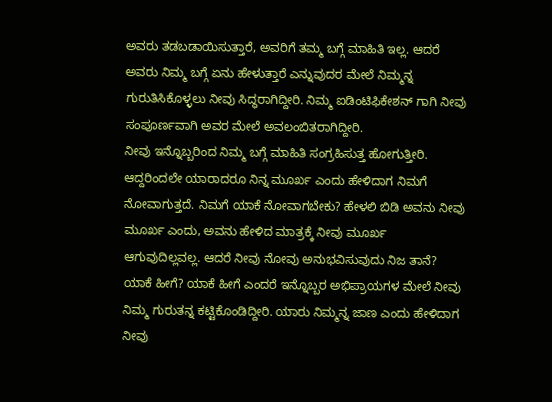ಅವರು ತಡಬಡಾಯಿಸುತ್ತಾರೆ, ಅವರಿಗೆ ತಮ್ಮ ಬಗ್ಗೆ ಮಾಹಿತಿ ಇಲ್ಲ. ಆದರೆ ಅವರು ನಿಮ್ಮ ಬಗ್ಗೆ ಏನು ಹೇಳುತ್ತಾರೆ ಎನ್ನುವುದರ ಮೇಲೆ ನಿಮ್ಮನ್ನ ಗುರುತಿಸಿಕೊಳ್ಳಲು ನೀವು ಸಿದ್ಧರಾಗಿದ್ದೀರಿ. ನಿಮ್ಮ ಐಡಿಂಟಿಫಿಕೇಶನ್ ಗಾಗಿ ನೀವು ಸಂಪೂರ್ಣವಾಗಿ ಅವರ ಮೇಲೆ ಅವಲಂಬಿತರಾಗಿದ್ದೀರಿ.
ನೀವು ಇನ್ನೊಬ್ಬರಿಂದ ನಿಮ್ಮ ಬಗ್ಗೆ ಮಾಹಿತಿ ಸಂಗ್ರಹಿಸುತ್ತ ಹೋಗುತ್ತೀರಿ. ಆದ್ದರಿಂದಲೇ ಯಾರಾದರೂ ನಿನ್ನ ಮೂರ್ಖ ಎಂದು ಹೇಳಿದಾಗ ನಿಮಗೆ ನೋವಾಗುತ್ತದೆ. ನಿಮಗೆ ಯಾಕೆ ನೋವಾಗಬೇಕು? ಹೇಳಲಿ ಬಿಡಿ ಅವನು ನೀವು ಮೂರ್ಖ ಎಂದು, ಅವನು ಹೇಳಿದ ಮಾತ್ರಕ್ಕೆ ನೀವು ಮೂರ್ಖ ಆಗುವುದಿಲ್ಲವಲ್ಲ. ಆದರೆ ನೀವು ನೋವು ಅನುಭವಿಸುವುದು ನಿಜ ತಾನೆ? ಯಾಕೆ ಹೀಗೆ? ಯಾಕೆ ಹೀಗೆ ಎಂದರೆ ಇನ್ನೊಬ್ಬರ ಅಭಿಪ್ರಾಯಗಳ ಮೇಲೆ ನೀವು ನಿಮ್ಮ ಗುರುತನ್ನ ಕಟ್ಟಿಕೊಂಡಿದ್ದೀರಿ. ಯಾರು ನಿಮ್ಮನ್ನ ಜಾಣ ಎಂದು ಹೇಳಿದಾಗ ನೀವು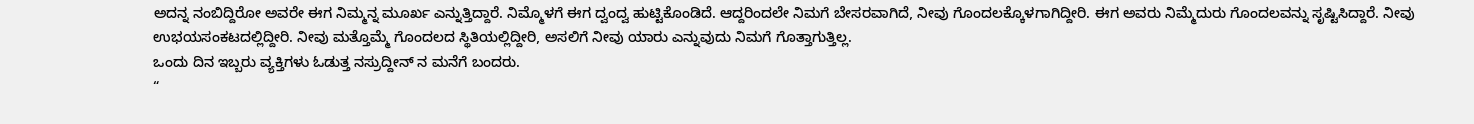ಅದನ್ನ ನಂಬಿದ್ದಿರೋ ಅವರೇ ಈಗ ನಿಮ್ಮನ್ನ ಮೂರ್ಖ ಎನ್ನುತ್ತಿದ್ದಾರೆ. ನಿಮ್ಮೊಳಗೆ ಈಗ ದ್ವಂದ್ವ ಹುಟ್ಟಿಕೊಂಡಿದೆ. ಆದ್ದರಿಂದಲೇ ನಿಮಗೆ ಬೇಸರವಾಗಿದೆ, ನೀವು ಗೊಂದಲಕ್ಕೊಳಗಾಗಿದ್ದೀರಿ. ಈಗ ಅವರು ನಿಮ್ಮೆದುರು ಗೊಂದಲವನ್ನು ಸೃಷ್ಟಿಸಿದ್ದಾರೆ. ನೀವು ಉಭಯಸಂಕಟದಲ್ಲಿದ್ದೀರಿ. ನೀವು ಮತ್ತೊಮ್ಮೆ ಗೊಂದಲದ ಸ್ಥಿತಿಯಲ್ಲಿದ್ದೀರಿ, ಅಸಲಿಗೆ ನೀವು ಯಾರು ಎನ್ನುವುದು ನಿಮಗೆ ಗೊತ್ತಾಗುತ್ತಿಲ್ಲ.
ಒಂದು ದಿನ ಇಬ್ಬರು ವ್ಯಕ್ತಿಗಳು ಓಡುತ್ತ ನಸ್ರುದ್ದೀನ್ ನ ಮನೆಗೆ ಬಂದರು.
“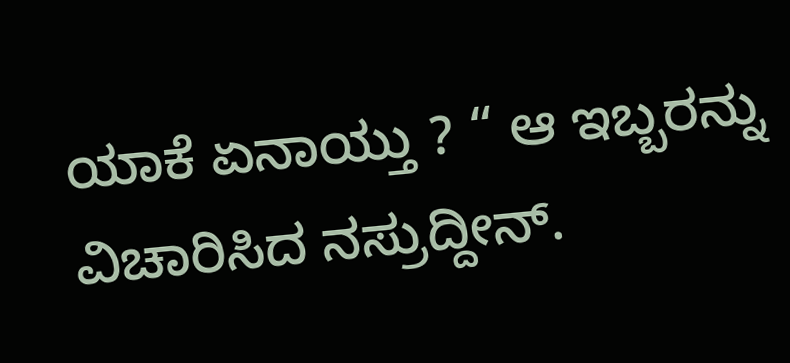ಯಾಕೆ ಏನಾಯ್ತು ? “ ಆ ಇಬ್ಬರನ್ನು ವಿಚಾರಿಸಿದ ನಸ್ರುದ್ದೀನ್.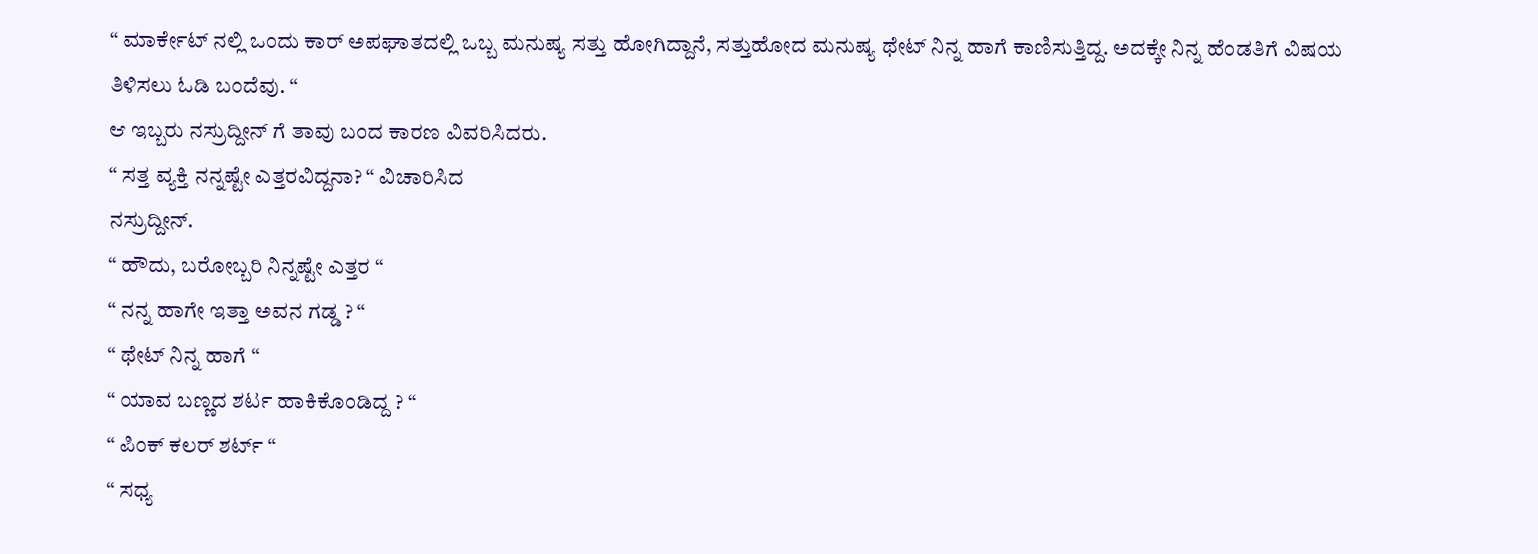“ ಮಾರ್ಕೇಟ್ ನಲ್ಲಿ ಒಂದು ಕಾರ್ ಅಪಘಾತದಲ್ಲಿ ಒಬ್ಬ ಮನುಷ್ಯ ಸತ್ತು ಹೋಗಿದ್ದಾನೆ, ಸತ್ತುಹೋದ ಮನುಷ್ಯ ಥೇಟ್ ನಿನ್ನ ಹಾಗೆ ಕಾಣಿಸುತ್ತಿದ್ದ. ಅದಕ್ಕೇ ನಿನ್ನ ಹೆಂಡತಿಗೆ ವಿಷಯ ತಿಳಿಸಲು ಓಡಿ ಬಂದೆವು. “
ಆ ಇಬ್ಬರು ನಸ್ರುದ್ದೀನ್ ಗೆ ತಾವು ಬಂದ ಕಾರಣ ವಿವರಿಸಿದರು.
“ ಸತ್ತ ವ್ಯಕ್ತಿ ನನ್ನಷ್ಟೇ ಎತ್ತರವಿದ್ದನಾ? “ ವಿಚಾರಿಸಿದ
ನಸ್ರುದ್ದೀನ್.
“ ಹೌದು, ಬರೋಬ್ಬರಿ ನಿನ್ನಷ್ಟೇ ಎತ್ತರ “
“ ನನ್ನ ಹಾಗೇ ಇತ್ತಾ ಅವನ ಗಡ್ಡ ? “
“ ಥೇಟ್ ನಿನ್ನ ಹಾಗೆ “
“ ಯಾವ ಬಣ್ಣದ ಶರ್ಟ ಹಾಕಿಕೊಂಡಿದ್ದ ? “
“ ಪಿಂಕ್ ಕಲರ್ ಶರ್ಟ್ “
“ ಸಧ್ಯ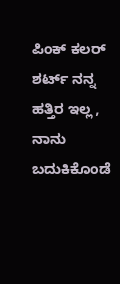ಪಿಂಕ್ ಕಲರ್ ಶರ್ಟ್ ನನ್ನ ಹತ್ತಿರ ಇಲ್ಲ , ನಾನು ಬದುಕಿಕೊಂಡೆ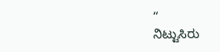“
ನಿಟ್ಟುಸಿರು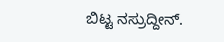ಬಿಟ್ಟ ನಸ್ರುದ್ದೀನ್.